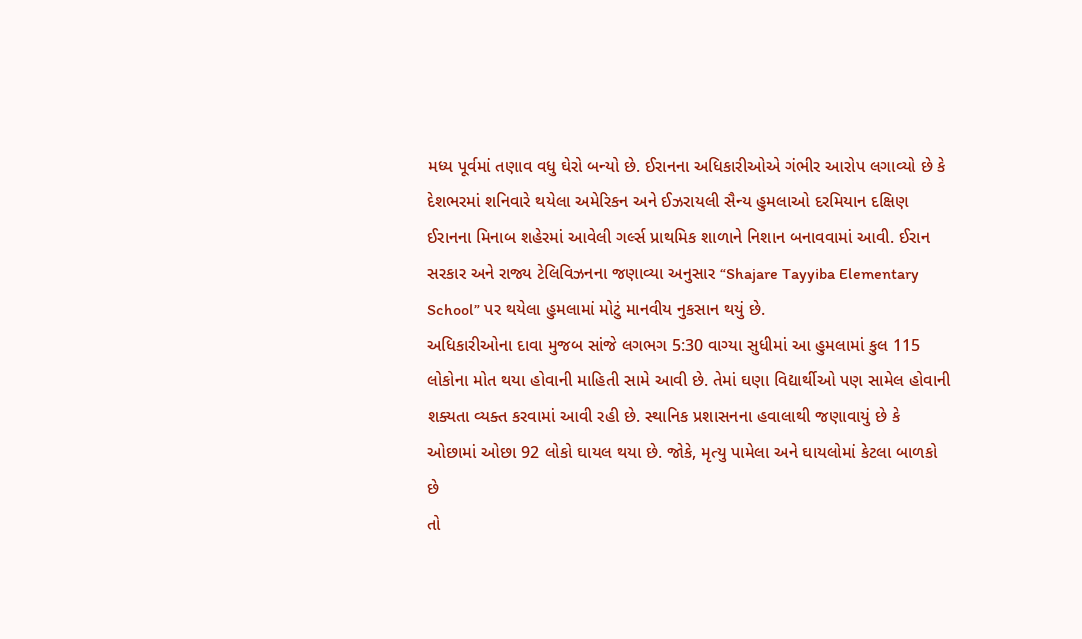મધ્ય પૂર્વમાં તણાવ વધુ ઘેરો બન્યો છે. ઈરાનના અધિકારીઓએ ગંભીર આરોપ લગાવ્યો છે કે દેશભરમાં શનિવારે થયેલા અમેરિકન અને ઈઝરાયલી સૈન્ય હુમલાઓ દરમિયાન દક્ષિણ ઈરાનના મિનાબ શહેરમાં આવેલી ગર્લ્સ પ્રાથમિક શાળાને નિશાન બનાવવામાં આવી. ઈરાન સરકાર અને રાજ્ય ટેલિવિઝનના જણાવ્યા અનુસાર “Shajare Tayyiba Elementary School” પર થયેલા હુમલામાં મોટું માનવીય નુકસાન થયું છે.
અધિકારીઓના દાવા મુજબ સાંજે લગભગ 5:30 વાગ્યા સુધીમાં આ હુમલામાં કુલ 115 લોકોના મોત થયા હોવાની માહિતી સામે આવી છે. તેમાં ઘણા વિદ્યાર્થીઓ પણ સામેલ હોવાની શક્યતા વ્યક્ત કરવામાં આવી રહી છે. સ્થાનિક પ્રશાસનના હવાલાથી જણાવાયું છે કે ઓછામાં ઓછા 92 લોકો ઘાયલ થયા છે. જોકે, મૃત્યુ પામેલા અને ઘાયલોમાં કેટલા બાળકો છે
તો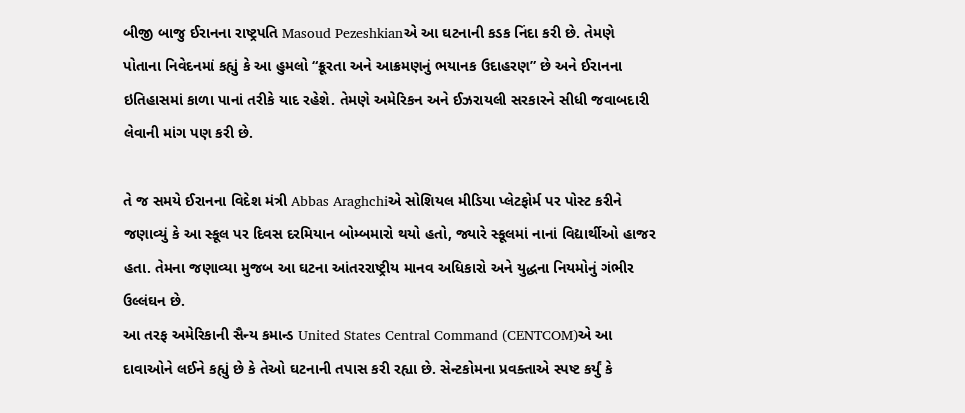બીજી બાજુ ઈરાનના રાષ્ટ્રપતિ Masoud Pezeshkianએ આ ઘટનાની કડક નિંદા કરી છે. તેમણે પોતાના નિવેદનમાં કહ્યું કે આ હુમલો “ક્રૂરતા અને આક્રમણનું ભયાનક ઉદાહરણ” છે અને ઈરાનના ઇતિહાસમાં કાળા પાનાં તરીકે યાદ રહેશે. તેમણે અમેરિકન અને ઈઝરાયલી સરકારને સીધી જવાબદારી લેવાની માંગ પણ કરી છે.

તે જ સમયે ઈરાનના વિદેશ મંત્રી Abbas Araghchiએ સોશિયલ મીડિયા પ્લેટફોર્મ પર પોસ્ટ કરીને જણાવ્યું કે આ સ્કૂલ પર દિવસ દરમિયાન બોમ્બમારો થયો હતો, જ્યારે સ્કૂલમાં નાનાં વિદ્યાર્થીઓ હાજર હતા. તેમના જણાવ્યા મુજબ આ ઘટના આંતરરાષ્ટ્રીય માનવ અધિકારો અને યુદ્ધના નિયમોનું ગંભીર ઉલ્લંઘન છે.
આ તરફ અમેરિકાની સૈન્ય કમાન્ડ United States Central Command (CENTCOM)એ આ દાવાઓને લઈને કહ્યું છે કે તેઓ ઘટનાની તપાસ કરી રહ્યા છે. સેન્ટકોમના પ્રવક્તાએ સ્પષ્ટ કર્યું કે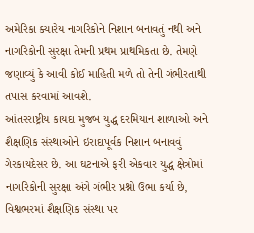અમેરિકા ક્યારેય નાગરિકોને નિશાન બનાવતું નથી અને નાગરિકોની સુરક્ષા તેમની પ્રથમ પ્રાથમિકતા છે. તેમણે જણાવ્યું કે આવી કોઈ માહિતી મળે તો તેની ગંભીરતાથી તપાસ કરવામાં આવશે.
આંતરરાષ્ટ્રીય કાયદા મુજબ યુદ્ધ દરમિયાન શાળાઓ અને શૈક્ષણિક સંસ્થાઓને ઇરાદાપૂર્વક નિશાન બનાવવું ગેરકાયદેસર છે. આ ઘટનાએ ફરી એકવાર યુદ્ધ ક્ષેત્રોમાં નાગરિકોની સુરક્ષા અંગે ગંભીર પ્રશ્નો ઉભા કર્યા છે, વિશ્વભરમાં શૈક્ષણિક સંસ્થા પર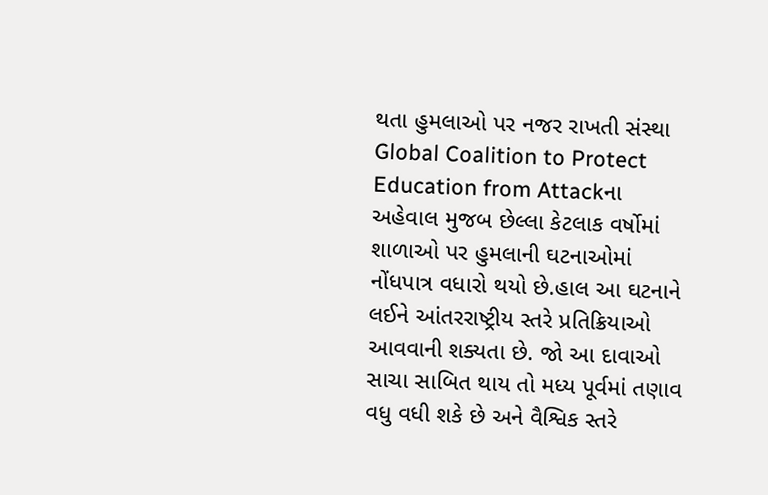થતા હુમલાઓ પર નજર રાખતી સંસ્થા Global Coalition to Protect Education from Attackના અહેવાલ મુજબ છેલ્લા કેટલાક વર્ષોમાં શાળાઓ પર હુમલાની ઘટનાઓમાં નોંધપાત્ર વધારો થયો છે.હાલ આ ઘટનાને લઈને આંતરરાષ્ટ્રીય સ્તરે પ્રતિક્રિયાઓ આવવાની શક્યતા છે. જો આ દાવાઓ સાચા સાબિત થાય તો મધ્ય પૂર્વમાં તણાવ વધુ વધી શકે છે અને વૈશ્વિક સ્તરે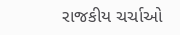રાજકીય ચર્ચાઓ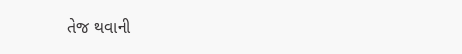તેજ થવાની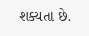શક્યતા છે.